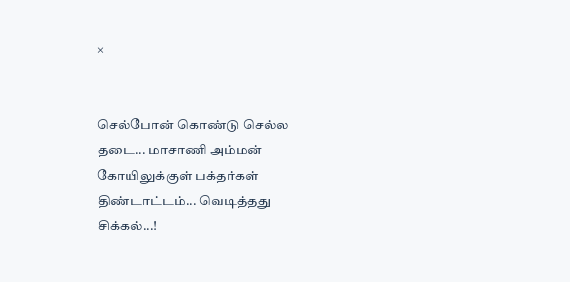×


செல்போன் கொண்டு செல்ல தடை... மாசாணி அம்மன் கோயிலுக்குள் பக்தர்கள் திண்டாட்டம்... வெடித்தது சிக்கல்...!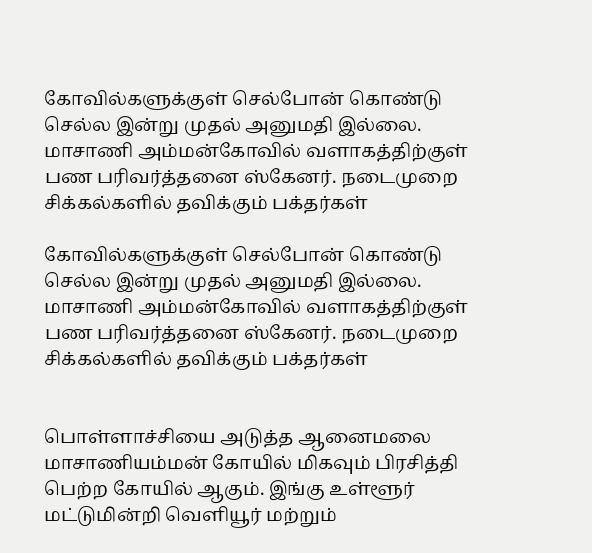கோவில்களுக்குள் செல்போன் கொண்டு செல்ல இன்று முதல் அனுமதி இல்லை. மாசாணி அம்மன்கோவில் வளாகத்திற்குள் பண பரிவர்த்தனை ஸ்கேனர். நடைமுறை சிக்கல்களில் தவிக்கும் பக்தர்கள்

கோவில்களுக்குள் செல்போன் கொண்டு செல்ல இன்று முதல் அனுமதி இல்லை. மாசாணி அம்மன்கோவில் வளாகத்திற்குள் பண பரிவர்த்தனை ஸ்கேனர். நடைமுறை சிக்கல்களில் தவிக்கும் பக்தர்கள்


பொள்ளாச்சியை அடுத்த ஆனைமலை மாசாணியம்மன் கோயில் மிகவும் பிரசித்தி பெற்ற கோயில் ஆகும். இங்கு உள்ளூர் மட்டுமின்றி வெளியூர் மற்றும்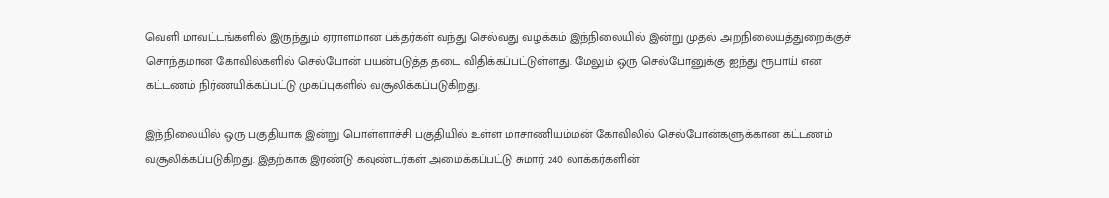வெளி மாவட்டங்களில் இருந்தும் ஏராளமான பக்தர்கள் வந்து செல்வது வழக்கம் இந்நிலையில் இன்று முதல் அறநிலையத்துறைக்குச் சொந்தமான கோவில்களில் செல்போன் பயன்படுத்த தடை விதிக்கப்பட்டுள்ளது. மேலும் ஒரு செல்போனுக்கு ஐந்து ரூபாய் என கட்டணம் நிர்ணயிக்கப்பட்டு முகப்புகளில் வசூலிக்கப்படுகிறது.

இந்நிலையில் ஒரு பகுதியாக இன்று பொள்ளாச்சி பகுதியில் உள்ள மாசாணியம்மன் கோவிலில் செல்போன்களுக்கான கட்டணம் வசூலிக்கப்படுகிறது. இதற்காக இரண்டு கவுண்டர்கள் அமைக்கப்பட்டு சுமார் 240 லாக்கர்களின்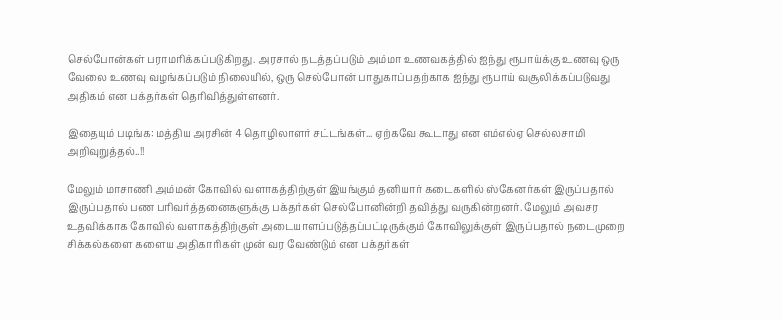செல்போன்கள் பராமரிக்கப்படுகிறது. அரசால் நடத்தப்படும் அம்மா உணவகத்தில் ஐந்து ரூபாய்க்கு உணவு ஒரு வேலை உணவு வழங்கப்படும் நிலையில், ஒரு செல்போன் பாதுகாப்பதற்காக ஐந்து ரூபாய் வசூலிக்கப்படுவது அதிகம் என பக்தர்கள் தெரிவித்துள்ளனர்.

இதையும் படிங்க: மத்திய அரசின் 4 தொழிலாளர் சட்டங்கள்... ஏற்கவே கூடாது என எம்எல்ஏ செல்லசாமி அறிவுறுத்தல்..!!

மேலும் மாசாணி அம்மன் கோவில் வளாகத்திற்குள் இயங்கும் தனியார் கடைகளில் ஸ்கேனர்கள் இருப்பதால் இருப்பதால் பண பரிவர்த்தனைகளுக்கு பக்தர்கள் செல்போனின்றி தவித்து வருகின்றனர். மேலும் அவசர உதவிக்காக கோவில் வளாகத்திற்குள் அடையாளப்படுத்தப்பட்டிருக்கும் கோவிலுக்குள் இருப்பதால் நடைமுறை சிக்கல்களை களைய அதிகாரிகள் முன் வர வேண்டும் என பக்தர்கள்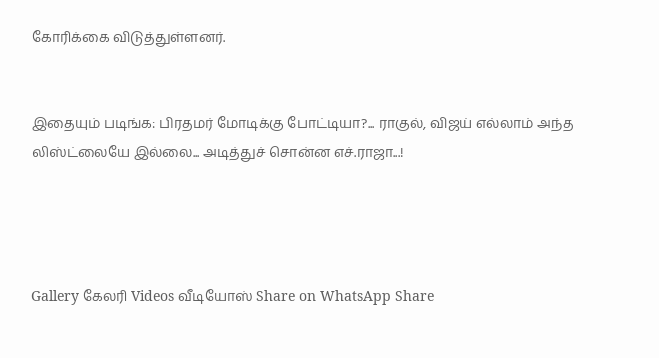கோரிக்கை விடுத்துள்ளனர்.


இதையும் படிங்க: பிரதமர் மோடிக்கு போட்டியா?... ராகுல், விஜய் எல்லாம் அந்த லிஸ்ட்லையே இல்லை... அடித்துச் சொன்ன எச்.ராஜா...!




Gallery கேலரி Videos வீடியோஸ் Share on WhatsApp Share